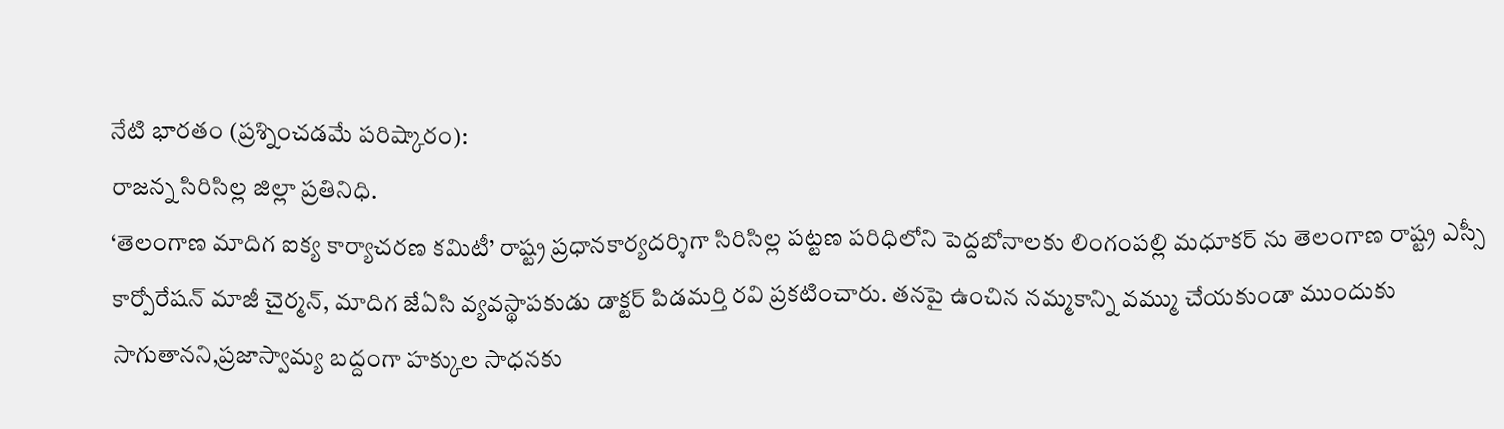నేటి భారతం (ప్రశ్నించడమే పరిష్కారం):
రాజన్న సిరిసిల్ల జిల్లా ప్రతినిధి.
‘తెలంగాణ మాదిగ ఐక్య కార్యాచరణ కమిటీ’ రాష్ట్ర ప్రధానకార్యదర్శిగా సిరిసిల్ల పట్టణ పరిధిలోని పెద్దబోనాలకు లింగంపల్లి మధూకర్ ను తెలంగాణ రాష్ట్ర ఎస్సీ కార్పోరేషన్ మాజీ చైర్మన్, మాదిగ జేఏసి వ్యవస్థాపకుడు డాక్టర్ పిడమర్తి రవి ప్రకటించారు. తనపై ఉంచిన నమ్మకాన్ని వమ్ము చేయకుండా ముందుకు సాగుతానని,ప్రజాస్వామ్య బద్దంగా హక్కుల సాధనకు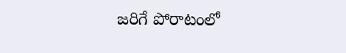జరిగే పోరాటంలో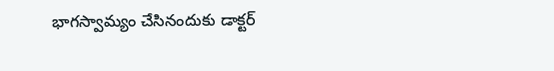భాగస్వామ్యం చేసినందుకు డాక్టర్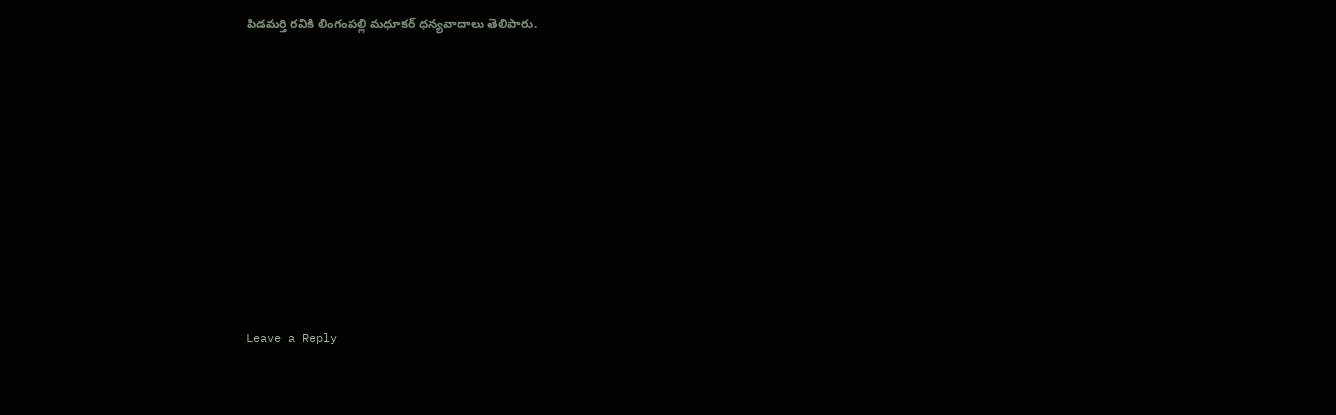పిడమర్తి రవికి లింగంపల్లి మధూకర్ ధన్యవాదాలు తెలిపారు.











Leave a Reply